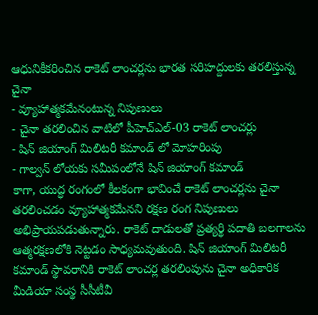ఆధునికీకరించిన రాకెట్ లాంచర్లను భారత సరిహద్దులకు తరలిస్తున్న చైనా
- వ్యూహాత్మకమేనంటున్న నిపుణులు
- చైనా తరలించిన వాటిలో పీహెచ్ఎల్-03 రాకెట్ లాంచర్లు
- షిన్ జియాంగ్ మిలిటరీ కమాండ్ లో మోహరింపు
- గాల్వన్ లోయకు సమీపంలోనే షిన్ జియాంగ్ కమాండ్
కాగా, యుద్ధ రంగంలో కీలకంగా భావించే రాకెట్ లాంచర్లను చైనా తరలించడం వ్యూహాత్మకమేనని రక్షణ రంగ నిపుణులు అభిప్రాయపడుతున్నారు. రాకెట్ దాడులతో ప్రత్యర్థి పదాతి బలగాలను ఆత్మరక్షణలోకి నెట్టడం సాధ్యమవుతుంది. షిన్ జియాంగ్ మిలిటరీ కమాండ్ స్థావరానికి రాకెట్ లాంచర్ల తరలింపును చైనా అధికారిక మీడియా సంస్థ సీసీటీవీ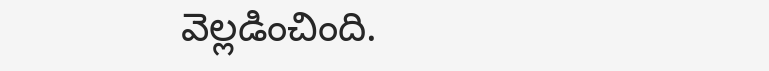వెల్లడించింది.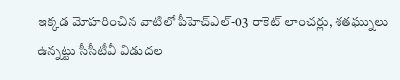ఇక్కడ మోహరించిన వాటిలో పీహెచ్ఎల్-03 రాకెట్ లాంచర్లు, శతఘ్నులు ఉన్నట్టు సీసీటీవీ విడుదల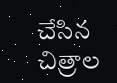చేసిన చిత్రాల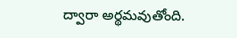ద్వారా అర్థమవుతోంది.